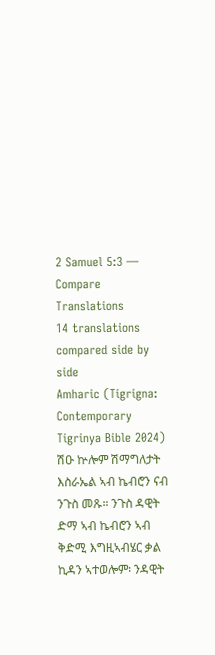2 Samuel 5:3 — Compare Translations
14 translations compared side by side
Amharic (Tigrigna: Contemporary Tigrinya Bible 2024)
ሽዑ ኵሎም ሽማግለታት እስራኤል ኣብ ኬብሮን ናብ ንጉስ መጹ። ንጉስ ዳዊት ድማ ኣብ ኬብሮን ኣብ ቅድሚ እግዚኣብሄር ቃል ኪዳን ኣተወሎም፡ ንዳዊት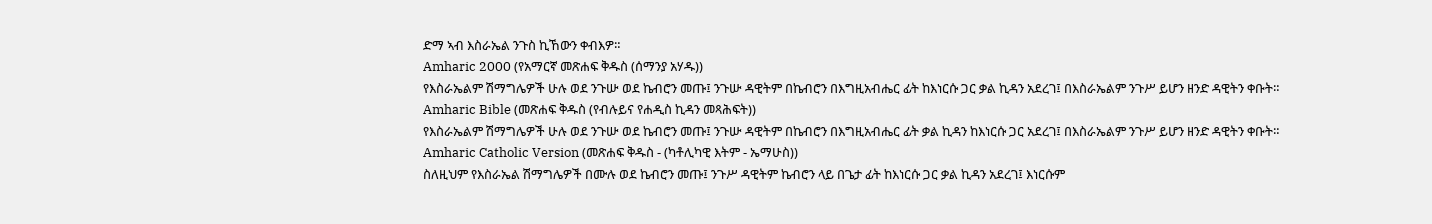ድማ ኣብ እስራኤል ንጉስ ኪኸውን ቀብእዎ።
Amharic 2000 (የአማርኛ መጽሐፍ ቅዱስ (ሰማንያ አሃዱ))
የእስራኤልም ሽማግሌዎች ሁሉ ወደ ንጉሡ ወደ ኬብሮን መጡ፤ ንጉሡ ዳዊትም በኬብሮን በእግዚአብሔር ፊት ከእነርሱ ጋር ቃል ኪዳን አደረገ፤ በእስራኤልም ንጉሥ ይሆን ዘንድ ዳዊትን ቀቡት።
Amharic Bible (መጽሐፍ ቅዱስ (የብሉይና የሐዲስ ኪዳን መጻሕፍት))
የእስራኤልም ሽማግሌዎች ሁሉ ወደ ንጉሡ ወደ ኬብሮን መጡ፤ ንጉሡ ዳዊትም በኬብሮን በእግዚአብሔር ፊት ቃል ኪዳን ከእነርሱ ጋር አደረገ፤ በእስራኤልም ንጉሥ ይሆን ዘንድ ዳዊትን ቀቡት።
Amharic Catholic Version (መጽሐፍ ቅዱስ - (ካቶሊካዊ እትም - ኤማሁስ))
ስለዚህም የእስራኤል ሽማግሌዎች በሙሉ ወደ ኬብሮን መጡ፤ ንጉሥ ዳዊትም ኬብሮን ላይ በጌታ ፊት ከእነርሱ ጋር ቃል ኪዳን አደረገ፤ እነርሱም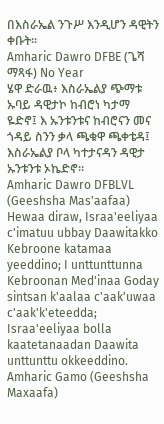በእስራኤል ንጉሥ እንዲሆን ዳዊትን ቀቡት።
Amharic Dawro DFBE (ጌሻ ማጻፋ) No Year
ሄዋ ድራዉ፥ እስራኤልያ ጭማቱ ኡባይ ዳዊታኮ ከብሮነ ካታማ ዬድኖ፤ እ ኡንቱንቱና ከብሮናን መና ጎዳይ ስንን ቃላ ጫቁዋ ጫቀቴዳ፤ እስራኤልያ ቦላ ካተታናዳን ዳዊታ ኡንቱንቱ ኦኬድኖ።
Amharic Dawro DFBLVL (Geeshsha Mas'aafaa)
Hewaa diraw, Israa'eeliyaa c'imatuu ubbay Daawitakko Kebroone katamaa yeeddino; I unttunttunna Kebroonan Med'inaa Goday sintsan k'aalaa c'aak'uwaa c'aak'k'eteedda; Israa'eeliyaa bolla kaatetanaadan Daawita unttunttu okkeeddino.
Amharic Gamo (Geeshsha Maxaafa)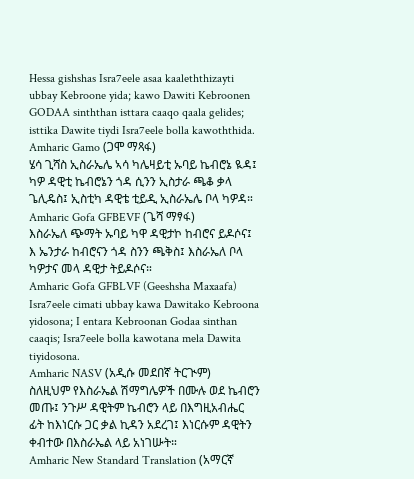Hessa gishshas Isra7eele asaa kaaleththizayti ubbay Kebroone yida; kawo Dawiti Kebroonen GODAA sinththan isttara caaqo qaala gelides; isttika Dawite tiydi Isra7eele bolla kawoththida.
Amharic Gamo (ጋሞ ማጻፋ)
ሄሳ ጊሻስ ኢስራኤሌ ኣሳ ካሌዛይቲ ኡባይ ኬብሮኔ ዪዳ፤ ካዎ ዳዊቲ ኬብሮኔን ጎዳ ሲንን ኢስታራ ጫቆ ቃላ ጌሊዴስ፤ ኢስቲካ ዳዊቴ ቲይዲ ኢስራኤሌ ቦላ ካዎዳ።
Amharic Gofa GFBEVF (ጌሻ ማፃፋ)
እስራኤለ ጭማት ኡባይ ካዋ ዳዊታኮ ከብሮና ይዶሶና፤ እ ኤንታራ ከብሮናን ጎዳ ስንን ጫቅስ፤ እስራኤለ ቦላ ካዎታና መላ ዳዊታ ትይዶሶና።
Amharic Gofa GFBLVF (Geeshsha Maxaafa)
Isra7eele cimati ubbay kawa Dawitako Kebroona yidosona; I entara Kebroonan Godaa sinthan caaqis; Isra7eele bolla kawotana mela Dawita tiyidosona.
Amharic NASV (አዲሱ መደበኛ ትርጒም)
ስለዚህም የእስራኤል ሽማግሌዎች በሙሉ ወደ ኬብሮን መጡ፤ ንጉሥ ዳዊትም ኬብሮን ላይ በእግዚአብሔር ፊት ከእነርሱ ጋር ቃል ኪዳን አደረገ፤ እነርሱም ዳዊትን ቀብተው በእስራኤል ላይ አነገሡት።
Amharic New Standard Translation (አማርኛ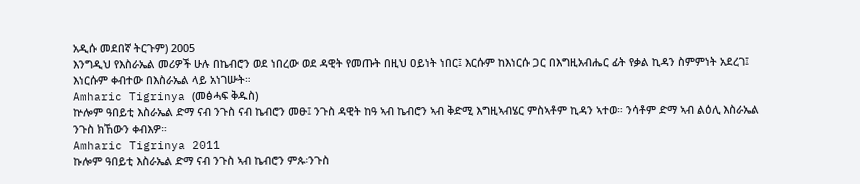አዲሱ መደበኛ ትርጉም) 2005
እንግዲህ የእስራኤል መሪዎች ሁሉ በኬብሮን ወደ ነበረው ወደ ዳዊት የመጡት በዚህ ዐይነት ነበር፤ እርሱም ከእነርሱ ጋር በእግዚአብሔር ፊት የቃል ኪዳን ስምምነት አደረገ፤ እነርሱም ቀብተው በእስራኤል ላይ አነገሡት።
Amharic Tigrinya (መፅሓፍ ቅዱስ)
ኵሎም ዓበይቲ እስራኤል ድማ ናብ ንጉስ ናብ ኬብሮን መፁ፤ ንጉስ ዳዊት ከዓ ኣብ ኬብሮን ኣብ ቅድሚ እግዚኣብሄር ምስኣቶም ኪዳን ኣተወ። ንሳቶም ድማ ኣብ ልዕሊ እስራኤል ንጉስ ክኸውን ቀብእዎ።
Amharic Tigrinya 2011
ኩሎም ዓበይቲ እስራኤል ድማ ናብ ንጉስ ኣብ ኬብሮን ምጱ፡ንጉስ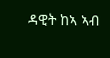ዳዊት ከኣ ኣብ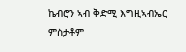ኬብሮን ኣብ ቅድሚ እግዚኣብኤር ምስታቶም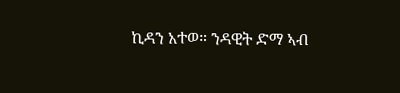ኪዳን አተወ። ንዳዊት ድማ ኣብ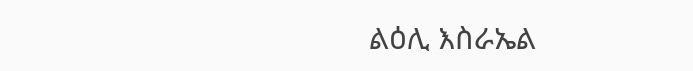ልዕሊ እስራኤል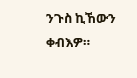ንጉስ ኪኸውን ቀብእዎ።